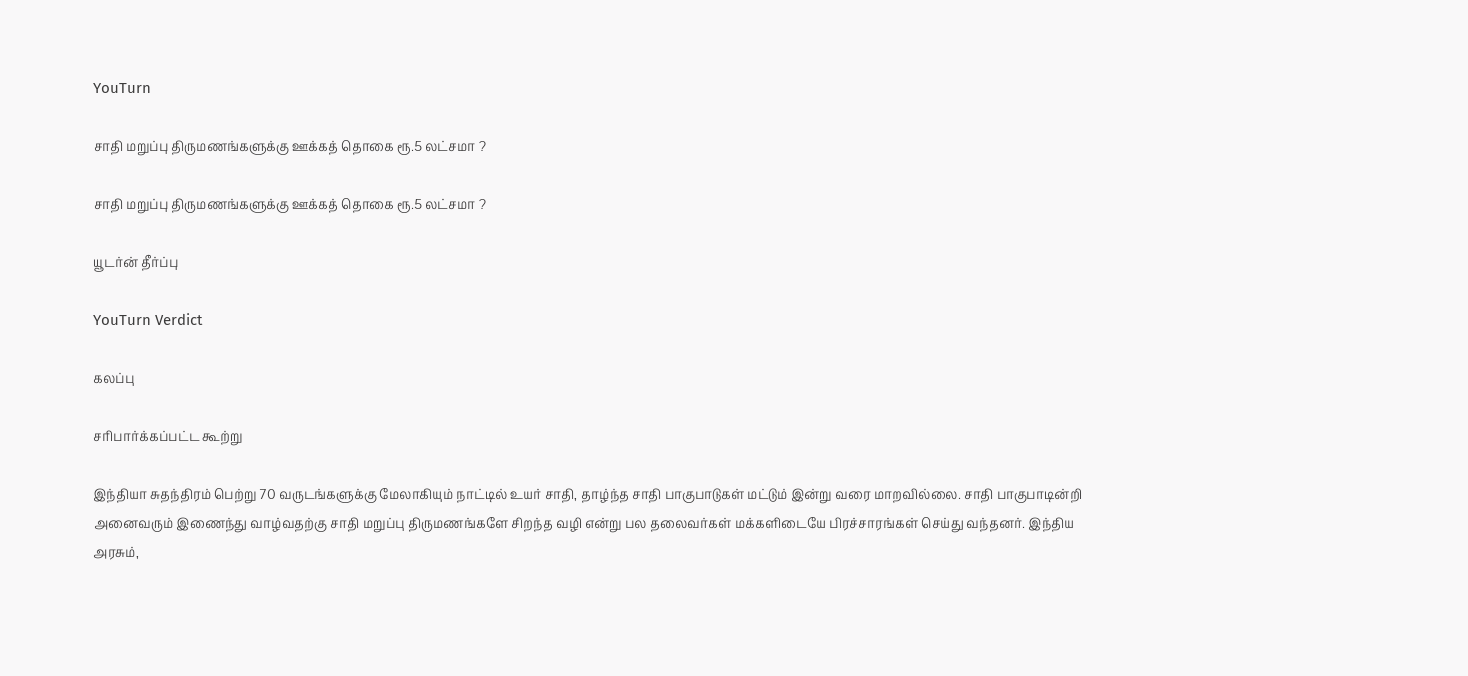YouTurn

சாதி மறுப்பு திருமணங்களுக்கு ஊக்கத் தொகை ரூ.5 லட்சமா ?

சாதி மறுப்பு திருமணங்களுக்கு ஊக்கத் தொகை ரூ.5 லட்சமா ?

யூடர்ன் தீர்ப்பு

YouTurn Verdict

கலப்பு

சரிபார்க்கப்பட்ட கூற்று

இந்தியா சுதந்திரம் பெற்று 70 வருடங்களுக்கு மேலாகியும் நாட்டில் உயர் சாதி, தாழ்ந்த சாதி பாகுபாடுகள் மட்டும் இன்று வரை மாறவில்லை. சாதி பாகுபாடின்றி அனைவரும் இணைந்து வாழ்வதற்கு சாதி மறுப்பு திருமணங்களே சிறந்த வழி என்று பல தலைவர்கள் மக்களிடையே பிரச்சாரங்கள் செய்து வந்தனர். இந்திய அரசும்,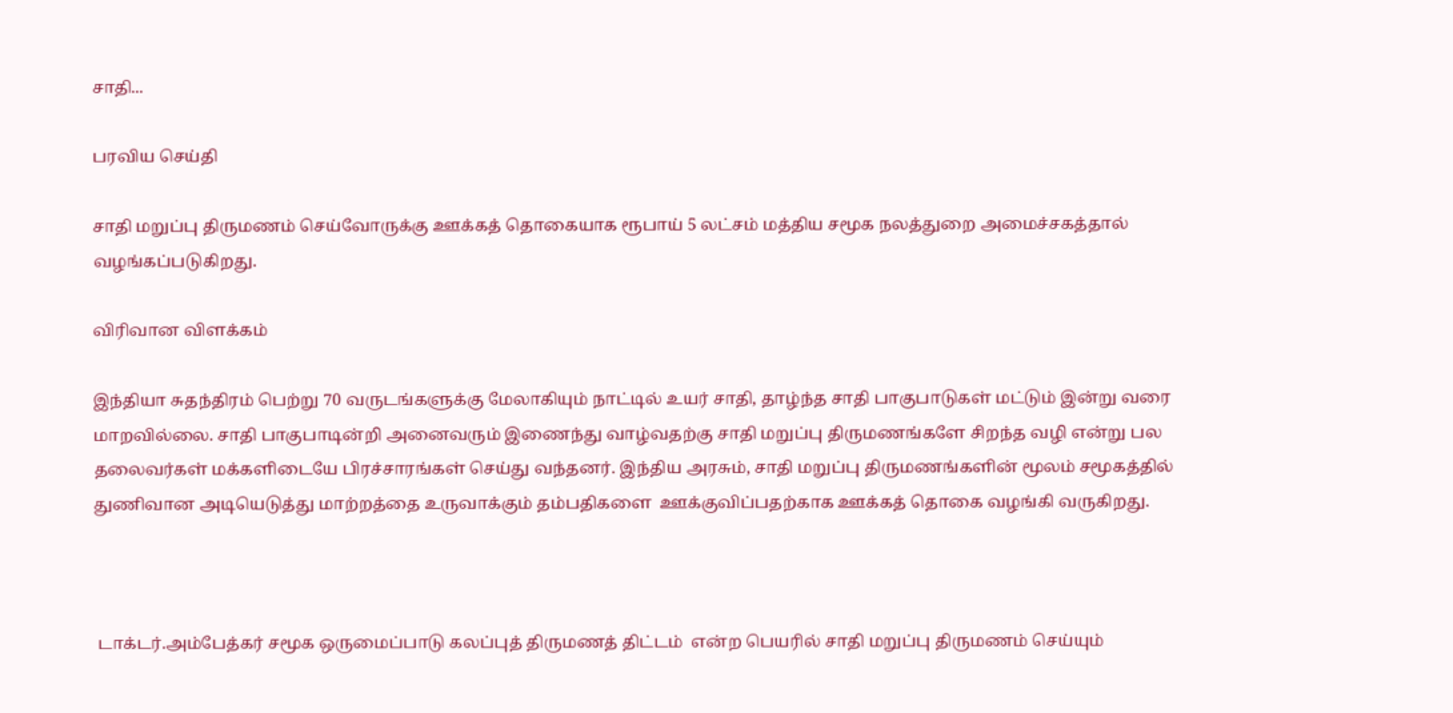சாதி...

பரவிய செய்தி

சாதி மறுப்பு திருமணம் செய்வோருக்கு ஊக்கத் தொகையாக ரூபாய் 5 லட்சம் மத்திய சமூக நலத்துறை அமைச்சகத்தால் வழங்கப்படுகிறது.

விரிவான விளக்கம்

இந்தியா சுதந்திரம் பெற்று 70 வருடங்களுக்கு மேலாகியும் நாட்டில் உயர் சாதி, தாழ்ந்த சாதி பாகுபாடுகள் மட்டும் இன்று வரை மாறவில்லை. சாதி பாகுபாடின்றி அனைவரும் இணைந்து வாழ்வதற்கு சாதி மறுப்பு திருமணங்களே சிறந்த வழி என்று பல தலைவர்கள் மக்களிடையே பிரச்சாரங்கள் செய்து வந்தனர். இந்திய அரசும், சாதி மறுப்பு திருமணங்களின் மூலம் சமூகத்தில் துணிவான அடியெடுத்து மாற்றத்தை உருவாக்கும் தம்பதிகளை  ஊக்குவிப்பதற்காக ஊக்கத் தொகை வழங்கி வருகிறது.



 டாக்டர்.அம்பேத்கர் சமூக ஒருமைப்பாடு கலப்புத் திருமணத் திட்டம்  என்ற பெயரில் சாதி மறுப்பு திருமணம் செய்யும்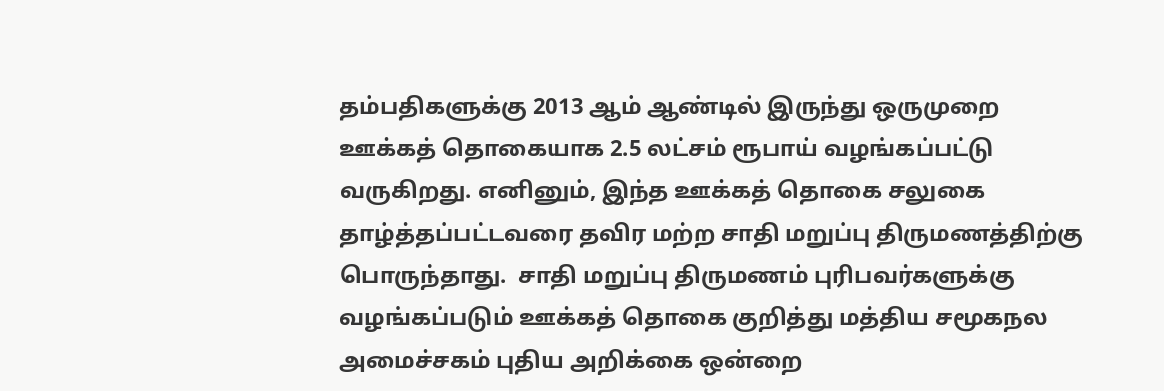தம்பதிகளுக்கு 2013 ஆம் ஆண்டில் இருந்து ஒருமுறை ஊக்கத் தொகையாக 2.5 லட்சம் ரூபாய் வழங்கப்பட்டு வருகிறது. எனினும், இந்த ஊக்கத் தொகை சலுகை தாழ்த்தப்பட்டவரை தவிர மற்ற சாதி மறுப்பு திருமணத்திற்கு பொருந்தாது.  சாதி மறுப்பு திருமணம் புரிபவர்களுக்கு வழங்கப்படும் ஊக்கத் தொகை குறித்து மத்திய சமூகநல அமைச்சகம் புதிய அறிக்கை ஒன்றை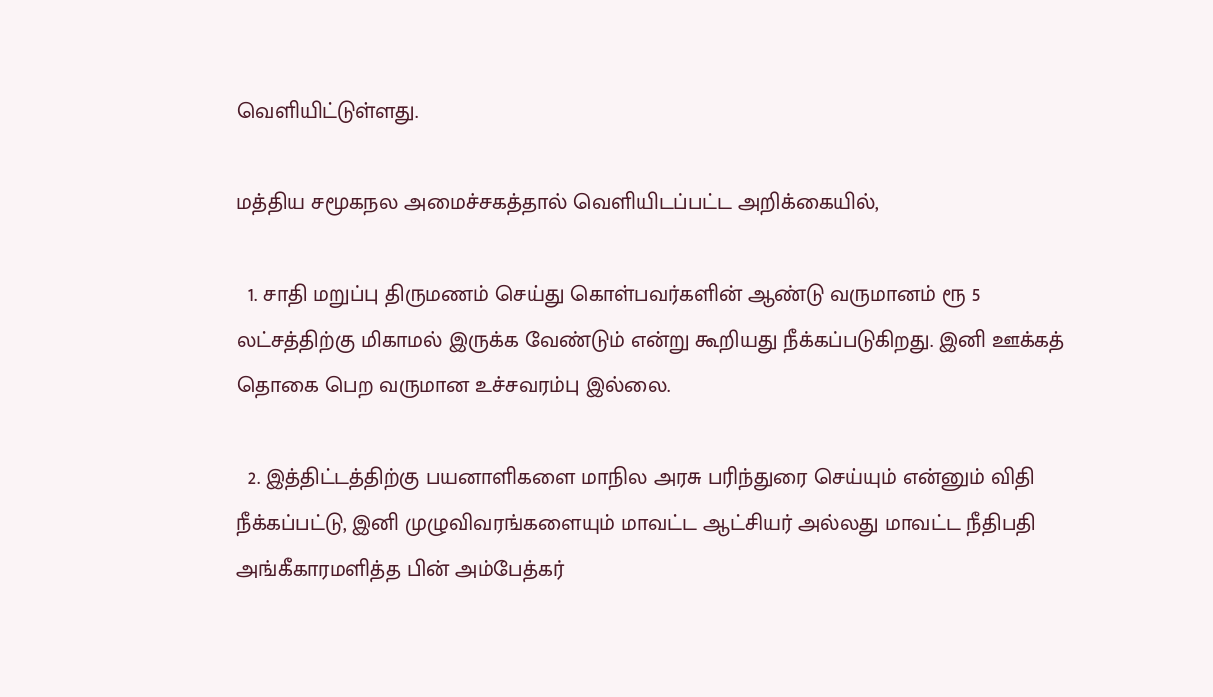வெளியிட்டுள்ளது.

மத்திய சமூகநல அமைச்சகத்தால் வெளியிடப்பட்ட அறிக்கையில்,

  1. சாதி மறுப்பு திருமணம் செய்து கொள்பவர்களின் ஆண்டு வருமானம் ரூ 5 லட்சத்திற்கு மிகாமல் இருக்க வேண்டும் என்று கூறியது நீக்கப்படுகிறது. இனி ஊக்கத் தொகை பெற வருமான உச்சவரம்பு இல்லை.

  2. இத்திட்டத்திற்கு பயனாளிகளை மாநில அரசு பரிந்துரை செய்யும் என்னும் விதி நீக்கப்பட்டு, இனி முழுவிவரங்களையும் மாவட்ட ஆட்சியர் அல்லது மாவட்ட நீதிபதி அங்கீகாரமளித்த பின் அம்பேத்கர்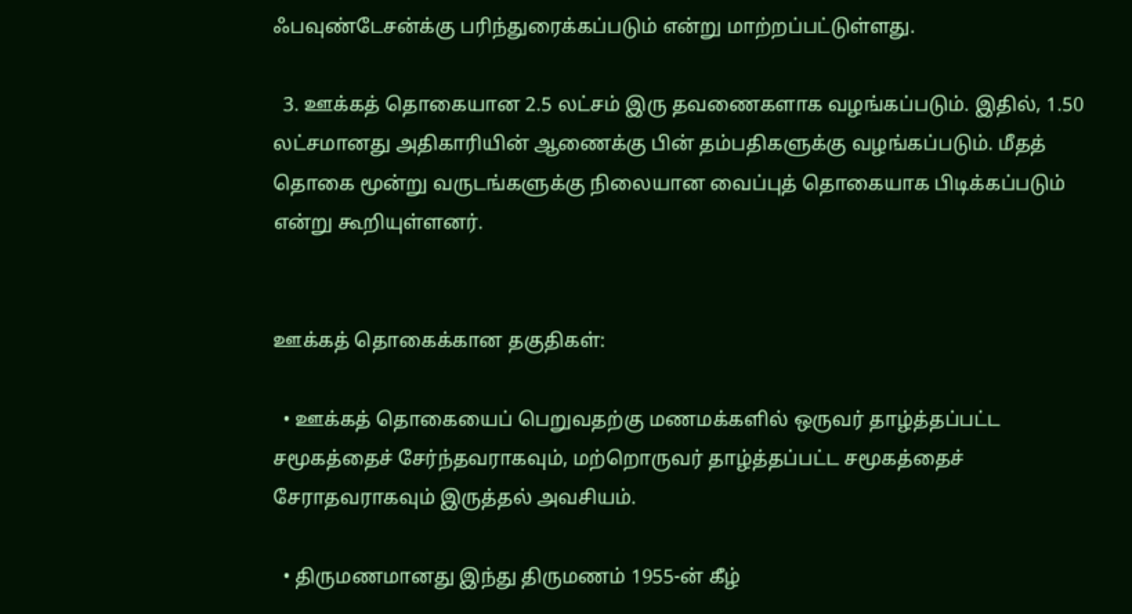ஃபவுண்டேசன்க்கு பரிந்துரைக்கப்படும் என்று மாற்றப்பட்டுள்ளது.

  3. ஊக்கத் தொகையான 2.5 லட்சம் இரு தவணைகளாக வழங்கப்படும். இதில், 1.50 லட்சமானது அதிகாரியின் ஆணைக்கு பின் தம்பதிகளுக்கு வழங்கப்படும். மீதத் தொகை மூன்று வருடங்களுக்கு நிலையான வைப்புத் தொகையாக பிடிக்கப்படும் என்று கூறியுள்ளனர்.


ஊக்கத் தொகைக்கான தகுதிகள்:

  • ஊக்கத் தொகையைப் பெறுவதற்கு மணமக்களில் ஒருவர் தாழ்த்தப்பட்ட சமூகத்தைச் சேர்ந்தவராகவும், மற்றொருவர் தாழ்த்தப்பட்ட சமூகத்தைச் சேராதவராகவும் இருத்தல் அவசியம்.

  • திருமணமானது இந்து திருமணம் 1955-ன் கீழ்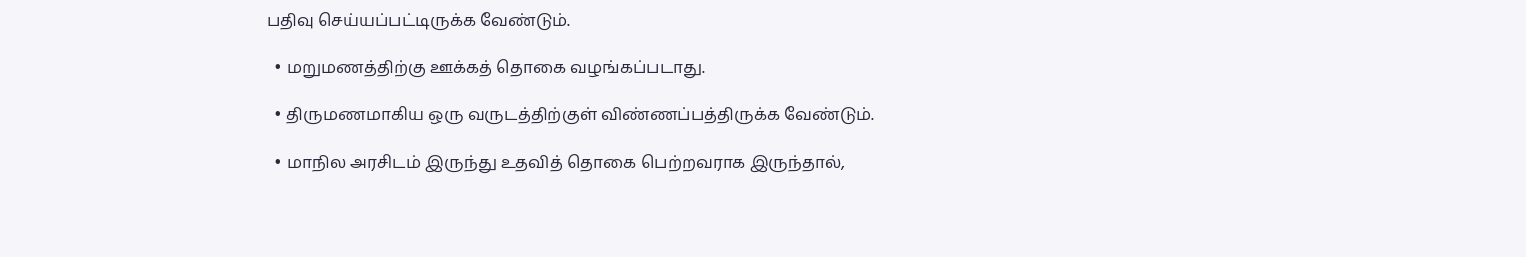பதிவு செய்யப்பட்டிருக்க வேண்டும்.

  • மறுமணத்திற்கு ஊக்கத் தொகை வழங்கப்படாது.

  • திருமணமாகிய ஒரு வருடத்திற்குள் விண்ணப்பத்திருக்க வேண்டும்.

  • மாநில அரசிடம் இருந்து உதவித் தொகை பெற்றவராக இருந்தால்,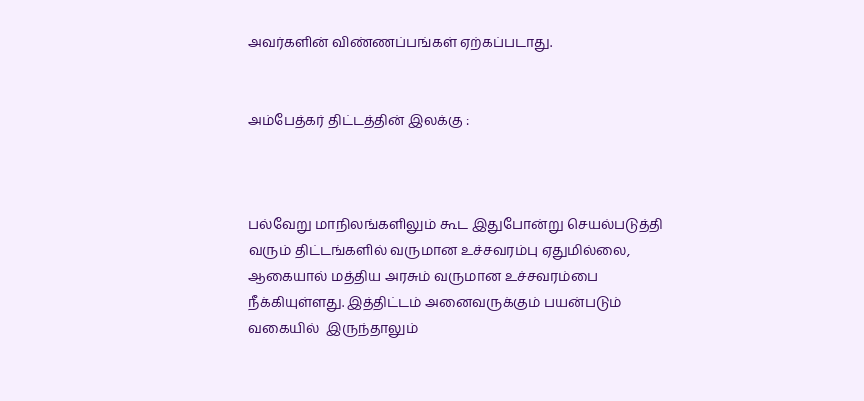அவர்களின் விண்ணப்பங்கள் ஏற்கப்படாது.


அம்பேத்கர் திட்டத்தின் இலக்கு :



பல்வேறு மாநிலங்களிலும் கூட இதுபோன்று செயல்படுத்தி வரும் திட்டங்களில் வருமான உச்சவரம்பு ஏதுமில்லை, ஆகையால் மத்திய அரசும் வருமான உச்சவரம்பை நீக்கியுள்ளது. இத்திட்டம் அனைவருக்கும் பயன்படும் வகையில்  இருந்தாலும்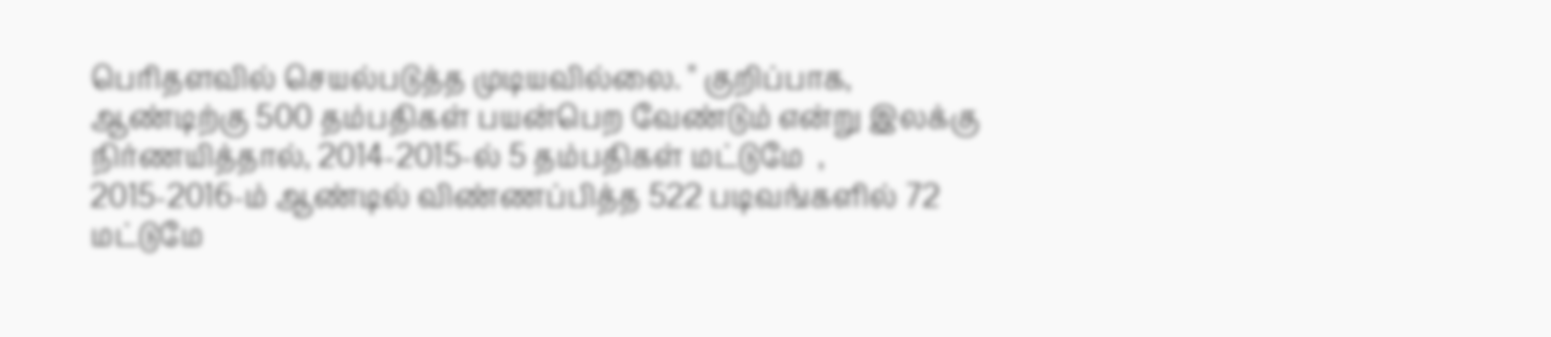பெரிதளவில் செயல்படுத்த முடியவில்லை. " குறிப்பாக, ஆண்டிற்கு 500 தம்பதிகள் பயன்பெற வேண்டும் என்று இலக்கு நிர்ணயித்தால், 2014-2015-ல் 5 தம்பதிகள் மட்டுமே  , 2015-2016-ம் ஆண்டில் விண்ணப்பித்த 522 படிவங்களில் 72 மட்டுமே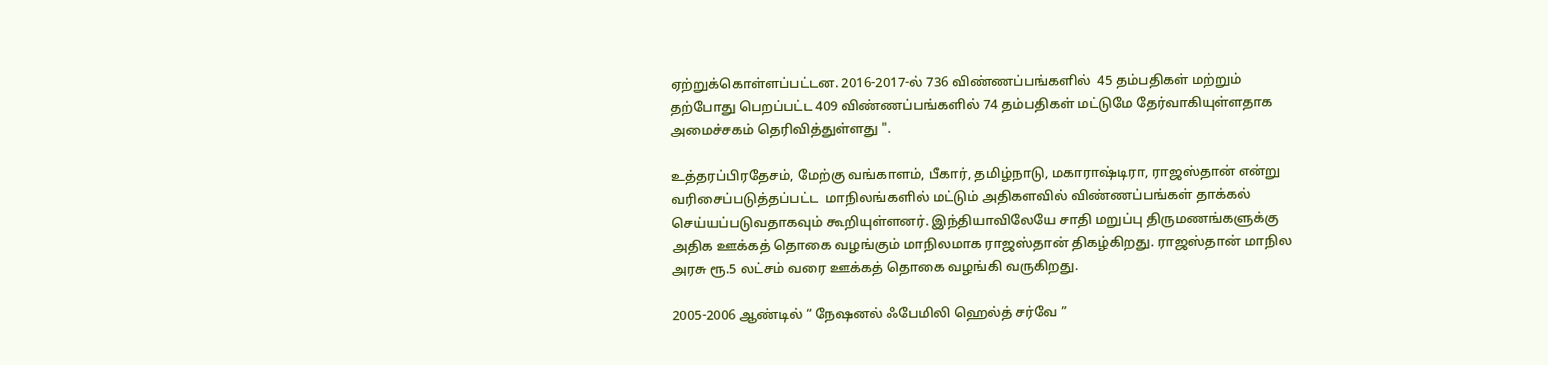ஏற்றுக்கொள்ளப்பட்டன. 2016-2017-ல் 736 விண்ணப்பங்களில்  45 தம்பதிகள் மற்றும் தற்போது பெறப்பட்ட 409 விண்ணப்பங்களில் 74 தம்பதிகள் மட்டுமே தேர்வாகியுள்ளதாக அமைச்சகம் தெரிவித்துள்ளது ".

உத்தரப்பிரதேசம், மேற்கு வங்காளம், பீகார், தமிழ்நாடு, மகாராஷ்டிரா, ராஜஸ்தான் என்று வரிசைப்படுத்தப்பட்ட  மாநிலங்களில் மட்டும் அதிகளவில் விண்ணப்பங்கள் தாக்கல் செய்யப்படுவதாகவும் கூறியுள்ளனர். இந்தியாவிலேயே சாதி மறுப்பு திருமணங்களுக்கு அதிக ஊக்கத் தொகை வழங்கும் மாநிலமாக ராஜஸ்தான் திகழ்கிறது. ராஜஸ்தான் மாநில அரசு ரூ.5 லட்சம் வரை ஊக்கத் தொகை வழங்கி வருகிறது.

2005-2006 ஆண்டில் “ நேஷனல் ஃபேமிலி ஹெல்த் சர்வே ”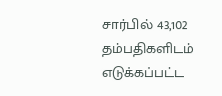சார்பில் 43,102 தம்பதிகளிடம் எடுக்கப்பட்ட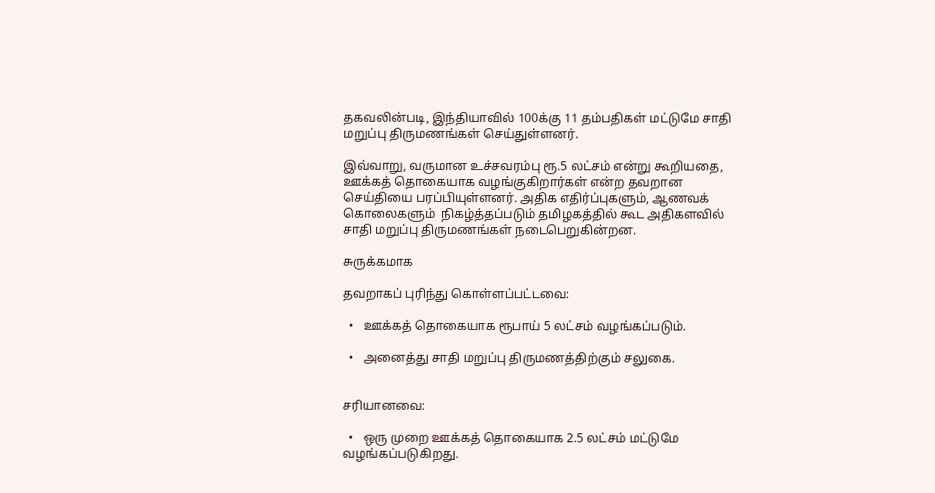தகவலின்படி, இந்தியாவில் 100க்கு 11 தம்பதிகள் மட்டுமே சாதி மறுப்பு திருமணங்கள் செய்துள்ளனர்.

இவ்வாறு, வருமான உச்சவரம்பு ரூ.5 லட்சம் என்று கூறியதை, ஊக்கத் தொகையாக வழங்குகிறார்கள் என்ற தவறான செய்தியை பரப்பியுள்ளனர். அதிக எதிர்ப்புகளும், ஆணவக் கொலைகளும்  நிகழ்த்தப்படும் தமிழகத்தில் கூட அதிகளவில் சாதி மறுப்பு திருமணங்கள் நடைபெறுகின்றன.

சுருக்கமாக

தவறாகப் புரிந்து கொள்ளப்பட்டவை:

  •   ஊக்கத் தொகையாக ரூபாய் 5 லட்சம் வழங்கப்படும்.

  •   அனைத்து சாதி மறுப்பு திருமணத்திற்கும் சலுகை.


சரியானவை:

  •   ஒரு முறை ஊக்கத் தொகையாக 2.5 லட்சம் மட்டுமே வழங்கப்படுகிறது.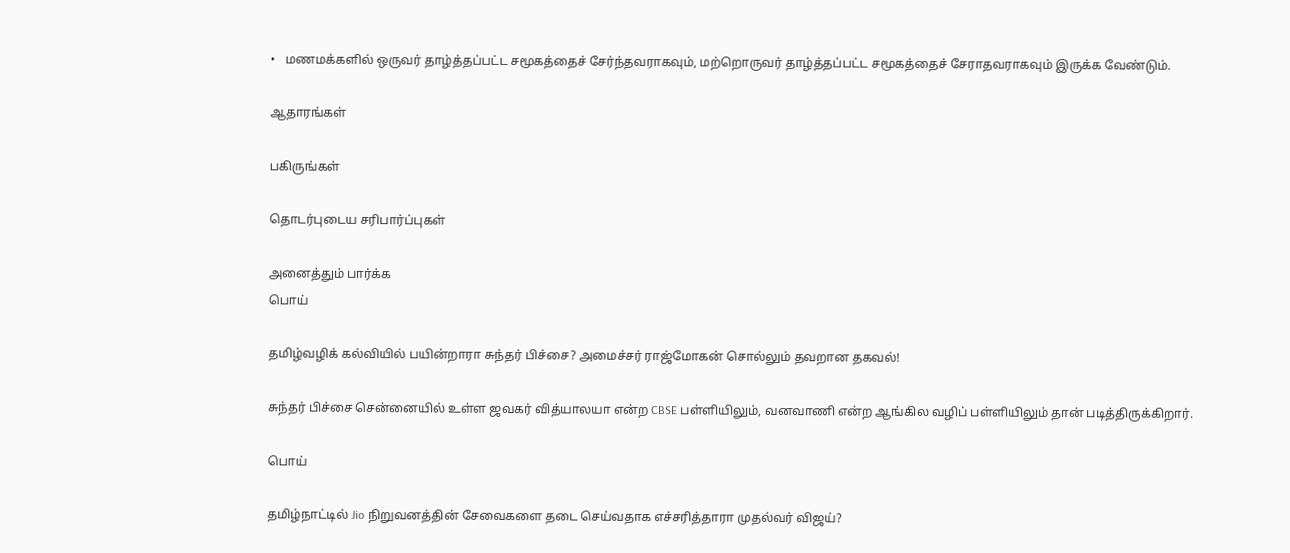•   மணமக்களில் ஒருவர் தாழ்த்தப்பட்ட சமூகத்தைச் சேர்ந்தவராகவும், மற்றொருவர் தாழ்த்தப்பட்ட சமூகத்தைச் சேராதவராகவும் இருக்க வேண்டும்.

ஆதாரங்கள்

பகிருங்கள்

தொடர்புடைய சரிபார்ப்புகள்

அனைத்தும் பார்க்க
பொய்

தமிழ்வழிக் கல்வியில் பயின்றாரா சுந்தர் பிச்சை? அமைச்சர் ராஜ்மோகன் சொல்லும் தவறான தகவல்!

சுந்தர் பிச்சை சென்னையில் உள்ள ஜவகர் வித்யாலயா என்ற CBSE பள்ளியிலும், வனவாணி என்ற ஆங்கில வழிப் பள்ளியிலும் தான் படித்திருக்கிறார்.

பொய்

தமிழ்நாட்டில் Jio நிறுவனத்தின் சேவைகளை தடை செய்வதாக எச்சரித்தாரா முதல்வர் விஜய்?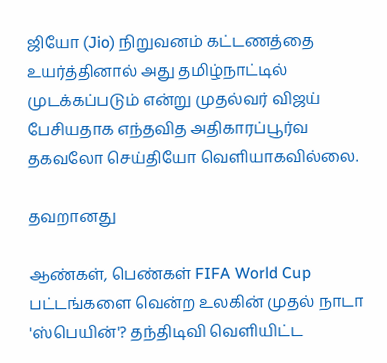ஜியோ (Jio) நிறுவனம் கட்டணத்தை உயர்த்தினால் அது தமிழ்நாட்டில் முடக்கப்படும் என்று முதல்வர் விஜய் பேசியதாக எந்தவித அதிகாரப்பூர்வ தகவலோ செய்தியோ வெளியாகவில்லை.

தவறானது

ஆண்கள், பெண்கள் FIFA World Cup பட்டங்களை வென்ற உலகின் முதல் நாடா 'ஸ்பெயின்'? தந்திடிவி வெளியிட்ட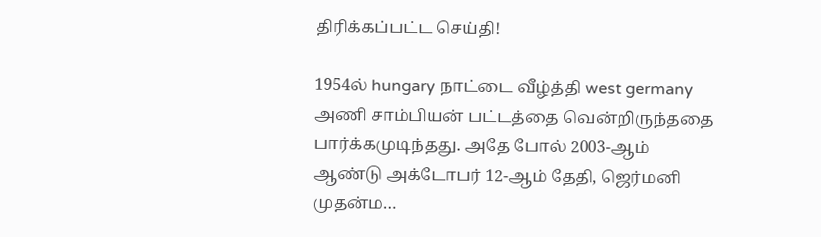திரிக்கப்பட்ட செய்தி!

1954ல் hungary நாட்டை வீழ்த்தி west germany அணி சாம்பியன் பட்டத்தை வென்றிருந்ததை பார்க்கமுடிந்தது. அதே போல் 2003-ஆம் ஆண்டு அக்டோபர் 12-ஆம் தேதி, ஜெர்மனி முதன்ம…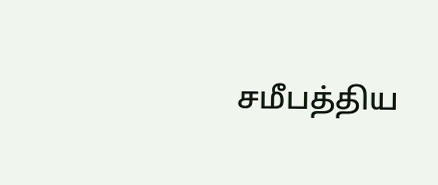சமீபத்திய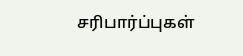சரிபார்ப்புகள்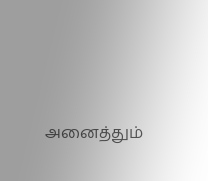அனைத்தும்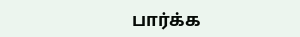பார்க்க